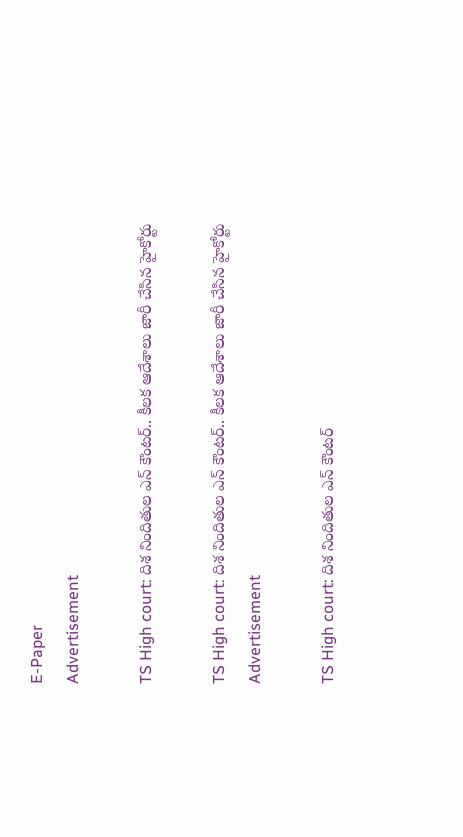E-Paper
Advertisement

TS High court: దిశ నిందితుల ఎన్ కౌంటర్.. కీలక ఆదేశాలు జారీ చేసిన హైకోర్టు

TS High court: దిశ నిందితుల ఎన్ కౌంటర్.. కీలక ఆదేశాలు జారీ చేసిన హైకోర్టు
Advertisement

TS High court: దిశ నిందితుల ఎన్ కౌంటర్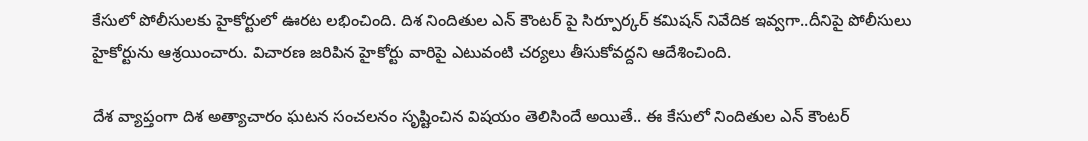కేసులో పోలీసులకు హైకోర్టులో ఊరట లభించింది. దిశ నిందితుల ఎన్ కౌంటర్ పై సిర్పూర్కర్ కమిషన్ నివేదిక ఇవ్వగా..దీనిపై పోలీసులు హైకోర్టును ఆశ్రయించారు. విచారణ జరిపిన హైకోర్టు వారిపై ఎటువంటి చర్యలు తీసుకోవద్దని ఆదేశించింది.

దేశ వ్యాప్తంగా దిశ అత్యాచారం ఘటన సంచలనం సృష్టించిన విషయం తెలిసిందే అయితే.. ఈ కేసులో నిందితుల ఎన్ కౌంటర్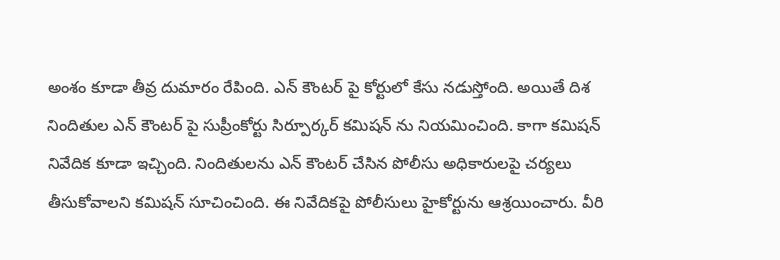అంశం కూడా తీవ్ర దుమారం రేపింది. ఎన్ కౌంటర్ పై కోర్టులో కేసు నడుస్తోంది. అయితే దిశ నిందితుల ఎన్ కౌంటర్ పై సుప్రీంకోర్టు సిర్పూర్కర్ కమిషన్ ను నియమించింది. కాగా కమిషన్ నివేదిక కూడా ఇచ్చింది. నిందితులను ఎన్ కౌంటర్ చేసిన పోలీసు అధికారులపై చర్యలు తీసుకోవాలని కమిషన్ సూచించింది. ఈ నివేదికపై పోలీసులు హైకోర్టును ఆశ్రయించారు. వీరి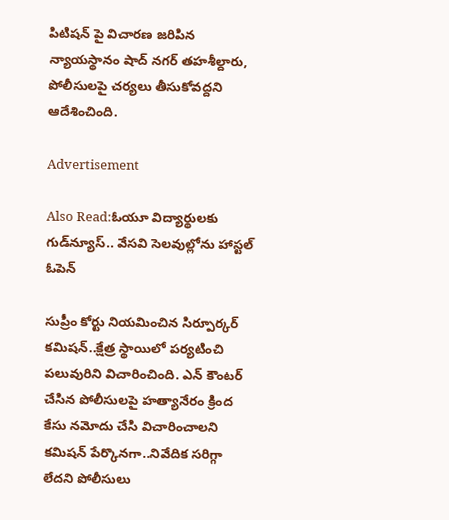పిటిషన్ పై విచారణ జరిపిన న్యాయస్థానం షాద్ నగర్ తహశీల్దారు, పోలీసులపై చర్యలు తీసుకోవద్దని ఆదేశించింది.

Advertisement

Also Read:ఓయూ విద్యార్థులకు గుడ్‌న్యూస్.. వేసవి సెలవుల్లోను హాస్టల్ ఓపెన్

సుప్రీం కోర్టు నియమించిన సిర్పూర్కర్ కమిషన్..క్షేత్ర స్థాయిలో పర్యటించి పలువురిని విచారించింది. ఎన్ కౌంటర్ చేసిన పోలీసులపై హత్యానేరం క్రింద కేసు నమోదు చేసి విచారించాలని కమిషన్ పేర్కొనగా..నివేదిక సరిగ్గా లేదని పోలీసులు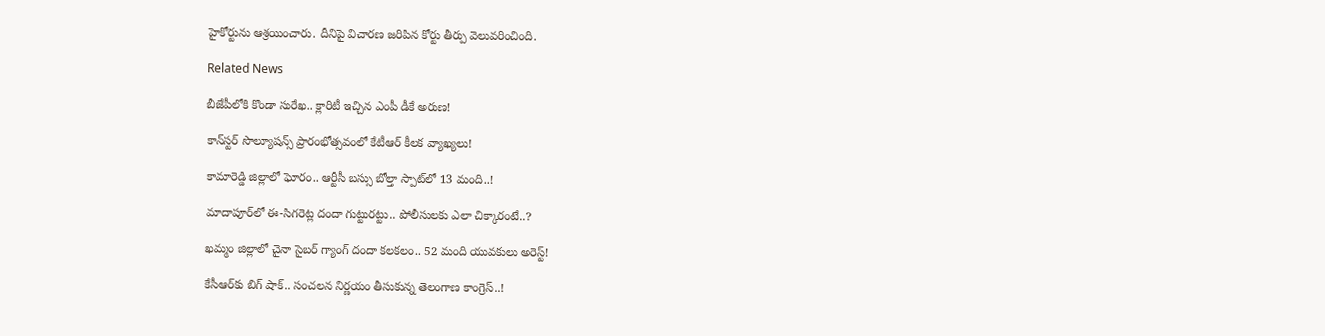హైకోర్టును ఆశ్రయించారు. దీనిపై విచారణ జరిపిన కోర్టు తీర్పు వెలువరించింది.

Related News

బీజేపీలోకి కొండా సురేఖ.. క్లారిటీ ఇచ్చిన ఎంపీ డీకే అరుణ!

కాన్‌స్టర్ సొల్యూషన్స్ ప్రారంభోత్సవంలో కేటీఆర్ కీలక వ్యాఖ్యలు!

కామారెడ్డి జిల్లాలో ఘోరం.. ఆర్టీసీ బస్సు బోల్తా స్పాట్‌లో 13 మంది..!

మాదాపూర్‌లో ఈ-సిగరెట్ల దందా గుట్టురట్టు.. పోలీసులకు ఎలా చిక్కారంటే..?

ఖమ్మం జిల్లాలో చైనా సైబర్ గ్యాంగ్ దందా కలకలం.. 52 మంది యువకులు అరెస్ట్!

కేసీఆర్‌కు బిగ్ షాక్.. సంచలన నిర్ణయం తీసుకున్న తెలంగాణ కాంగ్రెస్..!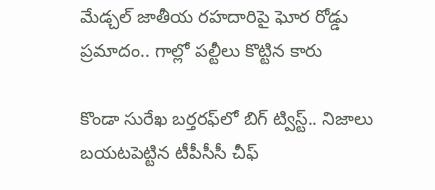మేడ్చల్ జాతీయ రహదారిపై ఘోర రోడ్డు ప్రమాదం.. గాల్లో పల్టీలు కొట్టిన కారు

కొండా సురేఖ బర్తరఫ్‌లో బిగ్ ట్విస్ట్.. నిజాలు బయటపెట్టిన టీపీసీసీ చీఫ్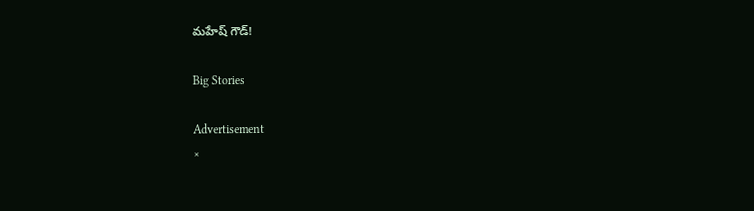మహేష్ గౌడ్!

Big Stories

Advertisement
×